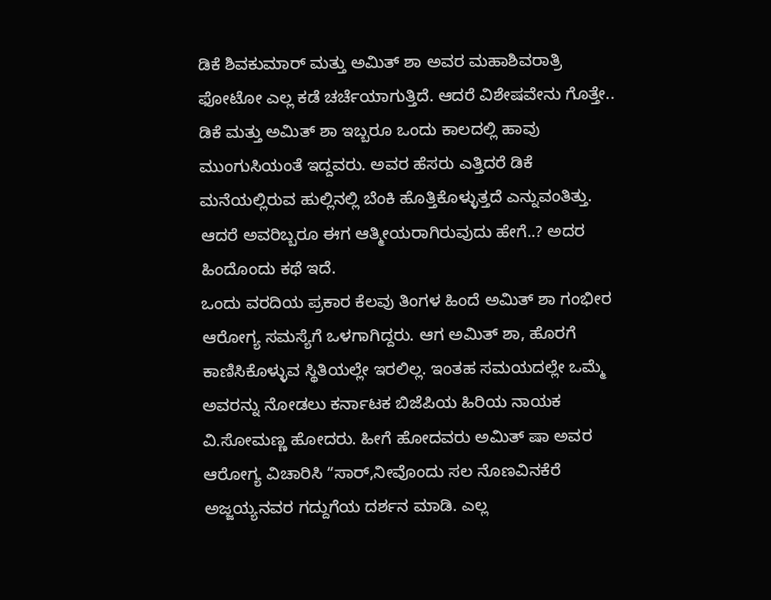ಡಿಕೆ ಶಿವಕುಮಾರ್ ಮತ್ತು ಅಮಿತ್ ಶಾ ಅವರ ಮಹಾಶಿವರಾತ್ರಿ ಫೋಟೋ ಎಲ್ಲ ಕಡೆ ಚರ್ಚೆಯಾಗುತ್ತಿದೆ. ಆದರೆ ವಿಶೇಷವೇನು ಗೊತ್ತೇ.. ಡಿಕೆ ಮತ್ತು ಅಮಿತ್ ಶಾ ಇಬ್ಬರೂ ಒಂದು ಕಾಲದಲ್ಲಿ ಹಾವು ಮುಂಗುಸಿಯಂತೆ ಇದ್ದವರು. ಅವರ ಹೆಸರು ಎತ್ತಿದರೆ ಡಿಕೆ ಮನೆಯಲ್ಲಿರುವ ಹುಲ್ಲಿನಲ್ಲಿ ಬೆಂಕಿ ಹೊತ್ತಿಕೊಳ್ಳುತ್ತದೆ ಎನ್ನುವಂತಿತ್ತು. ಆದರೆ ಅವರಿಬ್ಬರೂ ಈಗ ಆತ್ಮೀಯರಾಗಿರುವುದು ಹೇಗೆ..? ಅದರ ಹಿಂದೊಂದು ಕಥೆ ಇದೆ.
ಒಂದು ವರದಿಯ ಪ್ರಕಾರ ಕೆಲವು ತಿಂಗಳ ಹಿಂದೆ ಅಮಿತ್ ಶಾ ಗಂಭೀರ ಆರೋಗ್ಯ ಸಮಸ್ಯೆಗೆ ಒಳಗಾಗಿದ್ದರು. ಆಗ ಅಮಿತ್ ಶಾ, ಹೊರಗೆ ಕಾಣಿಸಿಕೊಳ್ಳುವ ಸ್ಥಿತಿಯಲ್ಲೇ ಇರಲಿಲ್ಲ. ಇಂತಹ ಸಮಯದಲ್ಲೇ ಒಮ್ಮೆ ಅವರನ್ನು ನೋಡಲು ಕರ್ನಾಟಕ ಬಿಜೆಪಿಯ ಹಿರಿಯ ನಾಯಕ ವಿ.ಸೋಮಣ್ಣ ಹೋದರು. ಹೀಗೆ ಹೋದವರು ಅಮಿತ್ ಷಾ ಅವರ ಆರೋಗ್ಯ ವಿಚಾರಿಸಿ ʻʻಸಾರ್,ನೀವೊಂದು ಸಲ ನೊಣವಿನಕೆರೆ ಅಜ್ಜಯ್ಯನವರ ಗದ್ದುಗೆಯ ದರ್ಶನ ಮಾಡಿ. ಎಲ್ಲ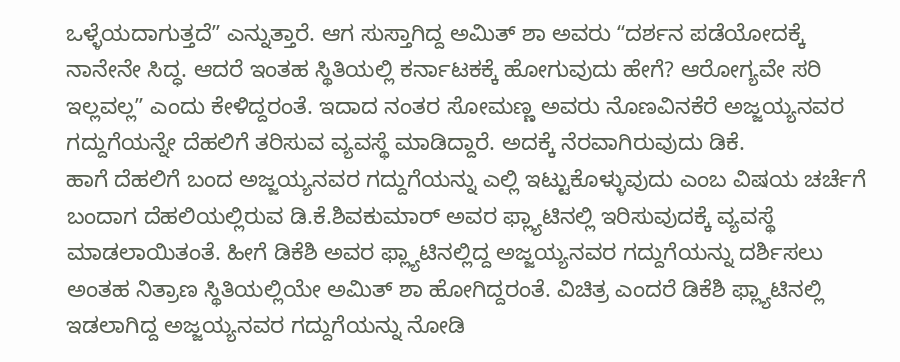ಒಳ್ಳೆಯದಾಗುತ್ತದೆʼʼ ಎನ್ನುತ್ತಾರೆ. ಆಗ ಸುಸ್ತಾಗಿದ್ದ ಅಮಿತ್ ಶಾ ಅವರು ʻʻದರ್ಶನ ಪಡೆಯೋದಕ್ಕೆ ನಾನೇನೇ ಸಿದ್ಧ. ಆದರೆ ಇಂತಹ ಸ್ಥಿತಿಯಲ್ಲಿ ಕರ್ನಾಟಕಕ್ಕೆ ಹೋಗುವುದು ಹೇಗೆ? ಆರೋಗ್ಯವೇ ಸರಿ ಇಲ್ಲವಲ್ಲʼʼ ಎಂದು ಕೇಳಿದ್ದರಂತೆ. ಇದಾದ ನಂತರ ಸೋಮಣ್ಣ ಅವರು ನೊಣವಿನಕೆರೆ ಅಜ್ಜಯ್ಯನವರ ಗದ್ದುಗೆಯನ್ನೇ ದೆಹಲಿಗೆ ತರಿಸುವ ವ್ಯವಸ್ಥೆ ಮಾಡಿದ್ದಾರೆ. ಅದಕ್ಕೆ ನೆರವಾಗಿರುವುದು ಡಿಕೆ.
ಹಾಗೆ ದೆಹಲಿಗೆ ಬಂದ ಅಜ್ಜಯ್ಯನವರ ಗದ್ದುಗೆಯನ್ನು ಎಲ್ಲಿ ಇಟ್ಟುಕೊಳ್ಳುವುದು ಎಂಬ ವಿಷಯ ಚರ್ಚೆಗೆ ಬಂದಾಗ ದೆಹಲಿಯಲ್ಲಿರುವ ಡಿ.ಕೆ.ಶಿವಕುಮಾರ್ ಅವರ ಫ್ಲ್ಯಾಟಿನಲ್ಲಿ ಇರಿಸುವುದಕ್ಕೆ ವ್ಯವಸ್ಥೆ ಮಾಡಲಾಯಿತಂತೆ. ಹೀಗೆ ಡಿಕೆಶಿ ಅವರ ಫ್ಲ್ಯಾಟಿನಲ್ಲಿದ್ದ ಅಜ್ಜಯ್ಯನವರ ಗದ್ದುಗೆಯನ್ನು ದರ್ಶಿಸಲು ಅಂತಹ ನಿತ್ರಾಣ ಸ್ಥಿತಿಯಲ್ಲಿಯೇ ಅಮಿತ್ ಶಾ ಹೋಗಿದ್ದರಂತೆ. ವಿಚಿತ್ರ ಎಂದರೆ ಡಿಕೆಶಿ ಫ್ಲ್ಯಾಟಿನಲ್ಲಿ ಇಡಲಾಗಿದ್ದ ಅಜ್ಜಯ್ಯನವರ ಗದ್ದುಗೆಯನ್ನು ನೋಡಿ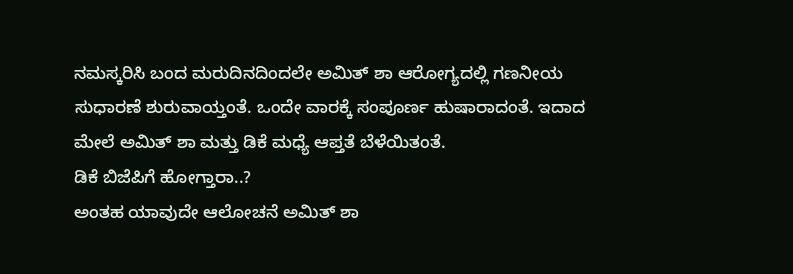ನಮಸ್ಕರಿಸಿ ಬಂದ ಮರುದಿನದಿಂದಲೇ ಅಮಿತ್ ಶಾ ಆರೋಗ್ಯದಲ್ಲಿ ಗಣನೀಯ ಸುಧಾರಣೆ ಶುರುವಾಯ್ತಂತೆ. ಒಂದೇ ವಾರಕ್ಕೆ ಸಂಪೂರ್ಣ ಹುಷಾರಾದಂತೆ. ಇದಾದ ಮೇಲೆ ಅಮಿತ್ ಶಾ ಮತ್ತು ಡಿಕೆ ಮಧ್ಯೆ ಆಪ್ತತೆ ಬೆಳೆಯಿತಂತೆ.
ಡಿಕೆ ಬಿಜೆಪಿಗೆ ಹೋಗ್ತಾರಾ..?
ಅಂತಹ ಯಾವುದೇ ಆಲೋಚನೆ ಅಮಿತ್ ಶಾ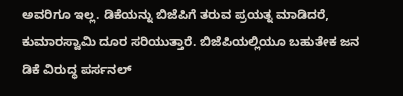ಅವರಿಗೂ ಇಲ್ಲ. ಡಿಕೆಯನ್ನು ಬಿಜೆಪಿಗೆ ತರುವ ಪ್ರಯತ್ನ ಮಾಡಿದರೆ, ಕುಮಾರಸ್ವಾಮಿ ದೂರ ಸರಿಯುತ್ತಾರೆ. ಬಿಜೆಪಿಯಲ್ಲಿಯೂ ಬಹುತೇಕ ಜನ ಡಿಕೆ ವಿರುದ್ಧ ಪರ್ಸನಲ್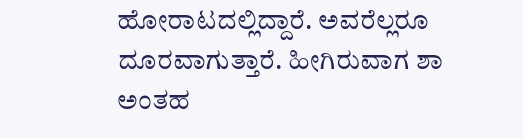ಹೋರಾಟದಲ್ಲಿದ್ದಾರೆ. ಅವರೆಲ್ಲರೂ ದೂರವಾಗುತ್ತಾರೆ. ಹೀಗಿರುವಾಗ ಶಾ ಅಂತಹ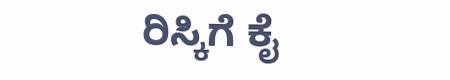ರಿಸ್ಕಿಗೆ ಕೈ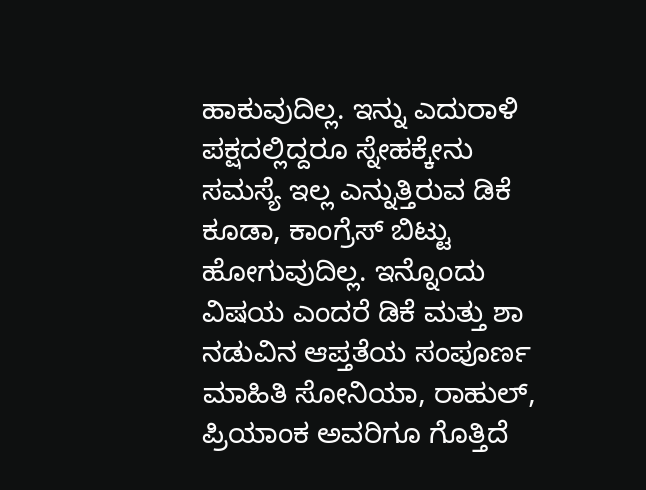ಹಾಕುವುದಿಲ್ಲ. ಇನ್ನು ಎದುರಾಳಿ ಪಕ್ಷದಲ್ಲಿದ್ದರೂ ಸ್ನೇಹಕ್ಕೇನು ಸಮಸ್ಯೆ ಇಲ್ಲ ಎನ್ನುತ್ತಿರುವ ಡಿಕೆ ಕೂಡಾ, ಕಾಂಗ್ರೆಸ್ ಬಿಟ್ಟು ಹೋಗುವುದಿಲ್ಲ. ಇನ್ನೊಂದು ವಿಷಯ ಎಂದರೆ ಡಿಕೆ ಮತ್ತು ಶಾ ನಡುವಿನ ಆಪ್ತತೆಯ ಸಂಪೂರ್ಣ ಮಾಹಿತಿ ಸೋನಿಯಾ, ರಾಹುಲ್, ಪ್ರಿಯಾಂಕ ಅವರಿಗೂ ಗೊತ್ತಿದೆ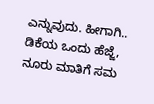ಎನ್ನುವುದು. ಹೀಗಾಗಿ.. ಡಿಕೆಯ ಒಂದು ಹೆಜ್ಜೆ, ನೂರು ಮಾತಿಗೆ ಸಮ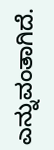ಎನ್ನುವಂತಾಗಿದೆ.